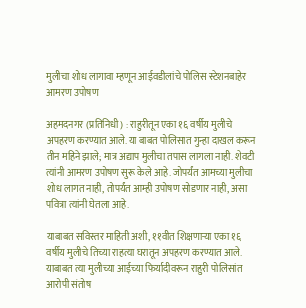मुलीचा शोध लागावा म्हणून आईवडीलांचे पोलिस स्टेशनबाहेर आमरण उपोषण

अहमदनगर (प्रतिनिधी) : राहुरीतून एका १६ वर्षीय मुलीचे अपहरण करण्यात आले. या बाबत पोलिसात गुन्हा दाखल करून तीन महिने झाले; मात्र अद्याप मुलीचा तपास लागला नाही. शेवटी त्यांनी आमरण उपोषण सुरू केले आहे. जोपर्यंत आमच्या मुलीचा शोध लागत नाही, तोपर्यंत आम्ही उपोषण सोडणार नाही, असा पवित्रा त्यांनी घेतला आहे.

याबाबत सविस्तर माहिती अशी, ११वीत शिक्षणाऱ्या एका १६ वर्षीय मुलीचे तिच्या राहत्या घरातून अपहरण करण्यात आले. याबाबत त्या मुलीच्या आईच्या फिर्यादीवरून राहुरी पोलिसांत आरोपी संतोष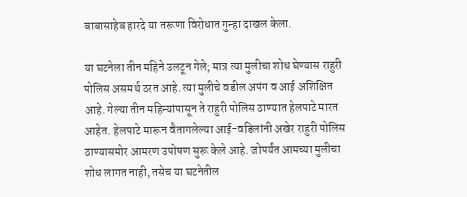बाबासाहेब हारदे या तरूणा विरोधात गुन्हा दाखल केला.

या घटनेला तीन महिने उलटून गेले; मात्र त्या मुलीचा शोध घेण्यास राहुरी पोलिस असमर्थ ठरत आहे. त्या मुलीचे वडील अपंग व आई अशिक्षित आहे. गेल्या तीन महिन्यांपासून ते राहुरी पोलिस ठाण्यात हेलपाटे मारत आहेत. हेलपाटे मारून वैतागलेल्या आई-वडिलांनी अखेर राहुरी पोलिस ठाण्यासमोर आमरण उपोषण सुरू केले आहे. जोपर्यंत आमच्या मुलीचा शोध लागत नाही, तसेच या घटनेतील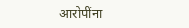आरोपींना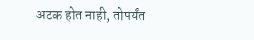अटक होत नाही, तोपर्यंत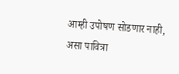आम्ही उपोषण सोडणार नाही, असा पावित्रा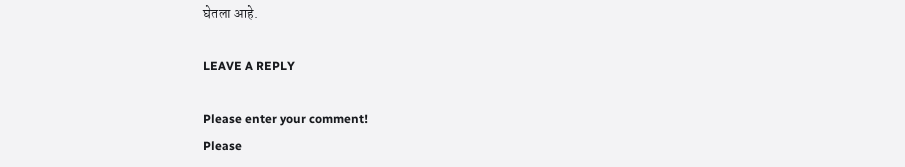घेतला आहे.

LEAVE A REPLY

Please enter your comment!
Please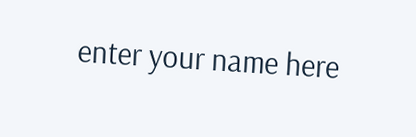enter your name here